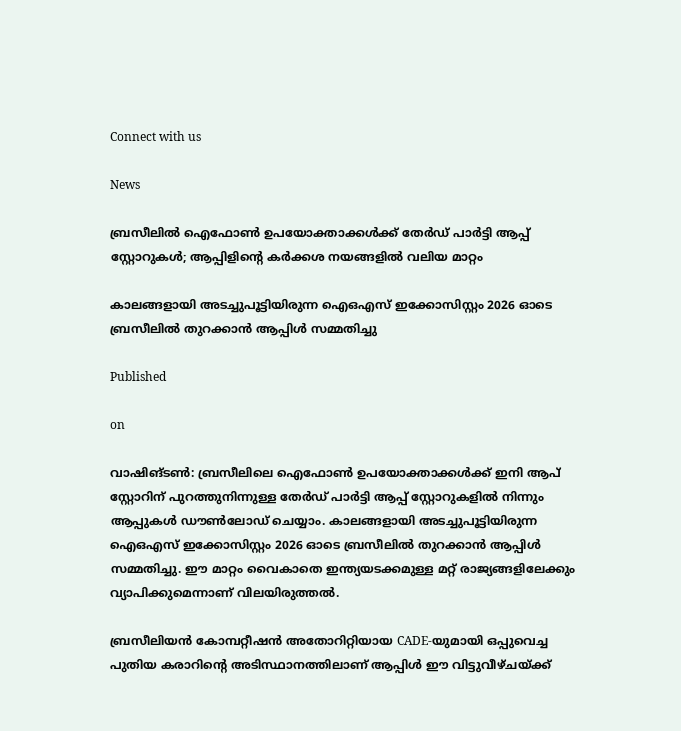Connect with us

News

ബ്രസീലിൽ ഐഫോൺ ഉപയോക്താക്കൾക്ക് തേർഡ് പാർട്ടി ആപ്പ് സ്റ്റോറുകൾ; ആപ്പിളിന്റെ കർക്കശ നയങ്ങളിൽ വലിയ മാറ്റം

കാലങ്ങളായി അടച്ചുപൂട്ടിയിരുന്ന ഐഒഎസ് ഇക്കോസിസ്റ്റം 2026 ഓടെ ബ്രസീലിൽ തുറക്കാൻ ആപ്പിൾ സമ്മതിച്ചു

Published

on

വാഷിങ്ടൺ: ബ്രസീലിലെ ഐഫോൺ ഉപയോക്താക്കൾക്ക് ഇനി ആപ് സ്റ്റോറിന് പുറത്തുനിന്നുള്ള തേർഡ് പാർട്ടി ആപ്പ് സ്റ്റോറുകളിൽ നിന്നും ആപ്പുകൾ ഡൗൺലോഡ് ചെയ്യാം. കാലങ്ങളായി അടച്ചുപൂട്ടിയിരുന്ന ഐഒഎസ് ഇക്കോസിസ്റ്റം 2026 ഓടെ ബ്രസീലിൽ തുറക്കാൻ ആപ്പിൾ സമ്മതിച്ചു. ഈ മാറ്റം വൈകാതെ ഇന്ത്യയടക്കമുള്ള മറ്റ് രാജ്യങ്ങളിലേക്കും വ്യാപിക്കുമെന്നാണ് വിലയിരുത്തൽ.

ബ്രസീലിയൻ കോമ്പറ്റീഷൻ അതോറിറ്റിയായ CADE-യുമായി ഒപ്പുവെച്ച പുതിയ കരാറിന്റെ അടിസ്ഥാനത്തിലാണ് ആപ്പിൾ ഈ വിട്ടുവീഴ്ചയ്ക്ക്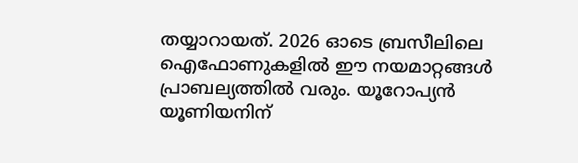തയ്യാറായത്. 2026 ഓടെ ബ്രസീലിലെ ഐഫോണുകളിൽ ഈ നയമാറ്റങ്ങൾ പ്രാബല്യത്തിൽ വരും. യൂറോപ്യൻ യൂണിയനിന്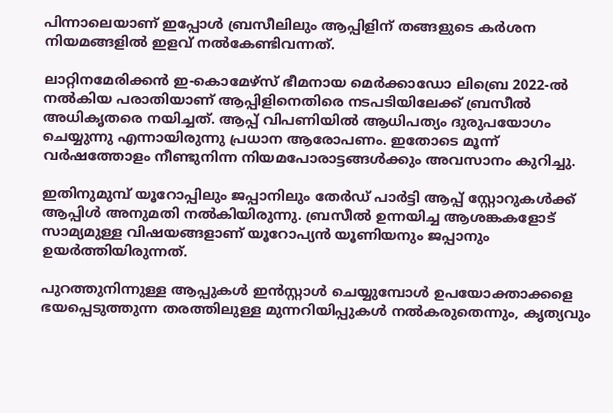പിന്നാലെയാണ് ഇപ്പോൾ ബ്രസീലിലും ആപ്പിളിന് തങ്ങളുടെ കർശന നിയമങ്ങളിൽ ഇളവ് നൽകേണ്ടിവന്നത്.

ലാറ്റിനമേരിക്കൻ ഇ-കൊമേഴ്‌സ് ഭീമനായ മെർക്കാഡോ ലിബ്രെ 2022-ൽ നൽകിയ പരാതിയാണ് ആപ്പിളിനെതിരെ നടപടിയിലേക്ക് ബ്രസീൽ അധികൃതരെ നയിച്ചത്. ആപ്പ് വിപണിയിൽ ആധിപത്യം ദുരുപയോഗം ചെയ്യുന്നു എന്നായിരുന്നു പ്രധാന ആരോപണം. ഇതോടെ മൂന്ന് വർഷത്തോളം നീണ്ടുനിന്ന നിയമപോരാട്ടങ്ങൾക്കും അവസാനം കുറിച്ചു.

ഇതിനുമുമ്പ് യൂറോപ്പിലും ജപ്പാനിലും തേർഡ് പാർട്ടി ആപ്പ് സ്റ്റോറുകൾക്ക് ആപ്പിൾ അനുമതി നൽകിയിരുന്നു. ബ്രസീൽ ഉന്നയിച്ച ആശങ്കകളോട് സാമ്യമുള്ള വിഷയങ്ങളാണ് യൂറോപ്യൻ യൂണിയനും ജപ്പാനും ഉയർത്തിയിരുന്നത്.

പുറത്തുനിന്നുള്ള ആപ്പുകൾ ഇൻസ്റ്റാൾ ചെയ്യുമ്പോൾ ഉപയോക്താക്കളെ ഭയപ്പെടുത്തുന്ന തരത്തിലുള്ള മുന്നറിയിപ്പുകൾ നൽകരുതെന്നും, കൃത്യവും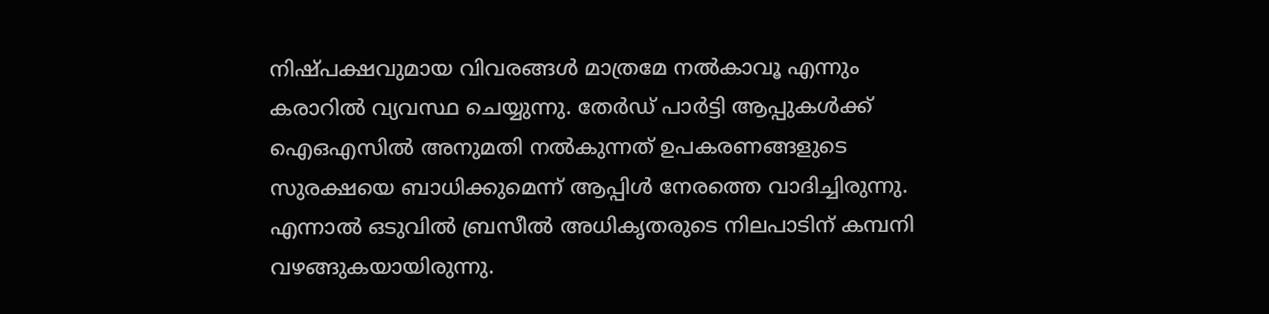നിഷ്പക്ഷവുമായ വിവരങ്ങൾ മാത്രമേ നൽകാവൂ എന്നും കരാറിൽ വ്യവസ്ഥ ചെയ്യുന്നു. തേർഡ് പാർട്ടി ആപ്പുകൾക്ക് ഐഒഎസിൽ അനുമതി നൽകുന്നത് ഉപകരണങ്ങളുടെ സുരക്ഷയെ ബാധിക്കുമെന്ന് ആപ്പിൾ നേരത്തെ വാദിച്ചിരുന്നു. എന്നാൽ ഒടുവിൽ ബ്രസീൽ അധികൃതരുടെ നിലപാടിന് കമ്പനി വഴങ്ങുകയായിരുന്നു.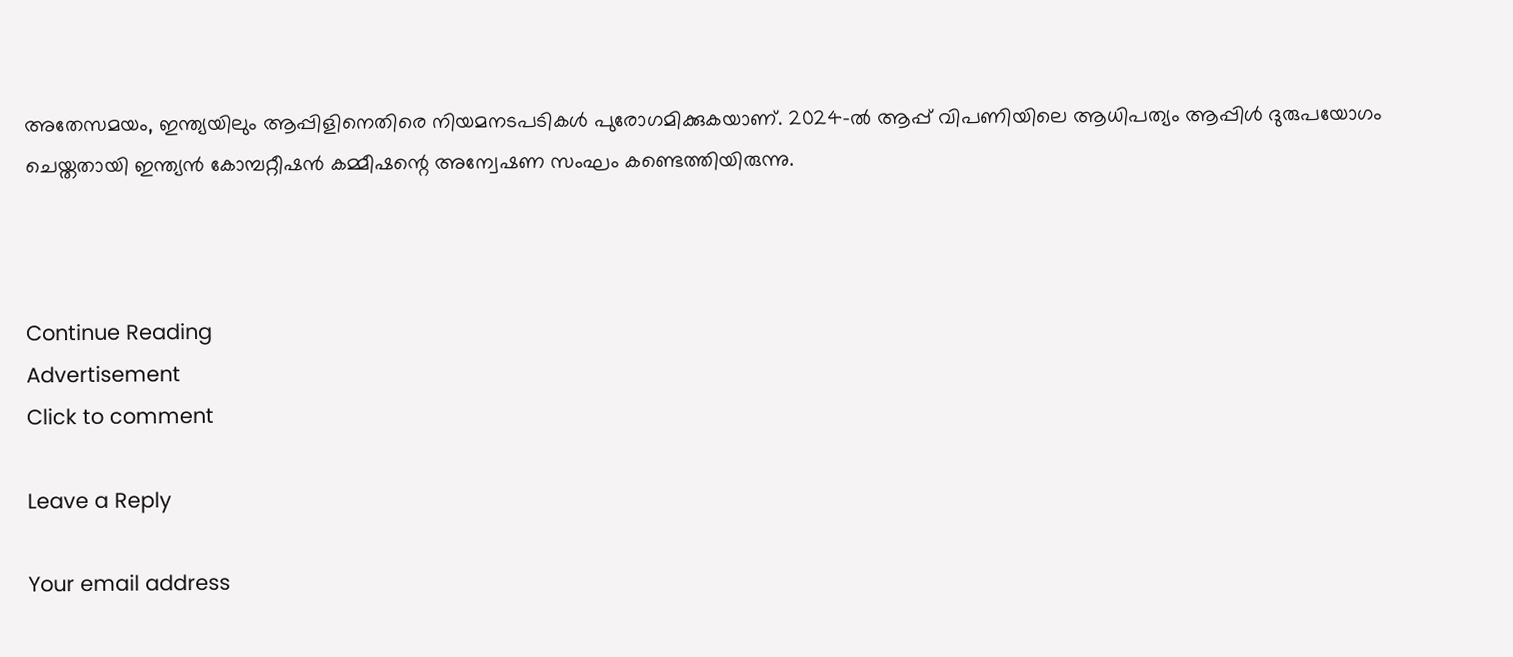അതേസമയം, ഇന്ത്യയിലും ആപ്പിളിനെതിരെ നിയമനടപടികൾ പുരോഗമിക്കുകയാണ്. 2024-ൽ ആപ്പ് വിപണിയിലെ ആധിപത്യം ആപ്പിൾ ദുരുപയോഗം ചെയ്തതായി ഇന്ത്യൻ കോമ്പറ്റീഷൻ കമ്മീഷന്റെ അന്വേഷണ സംഘം കണ്ടെത്തിയിരുന്നു.



Continue Reading
Advertisement
Click to comment

Leave a Reply

Your email address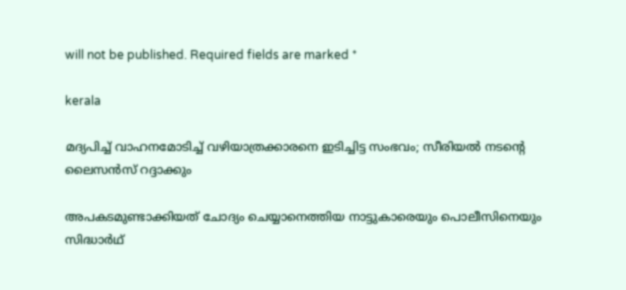will not be published. Required fields are marked *

kerala

മദ്യപിച്ച് വാഹനമോടിച്ച് വഴിയാത്രക്കാരനെ ഇടിച്ചിട്ട സംഭവം; സീരിയല്‍ നടന്റെ ലൈസന്‍സ് റദ്ദാക്കും

അപകടമുണ്ടാക്കിയത് ചോദ്യം ചെയ്യാനെത്തിയ നാട്ടുകാരെയും പൊലീസിനെയും സിദ്ധാര്‍ഥ്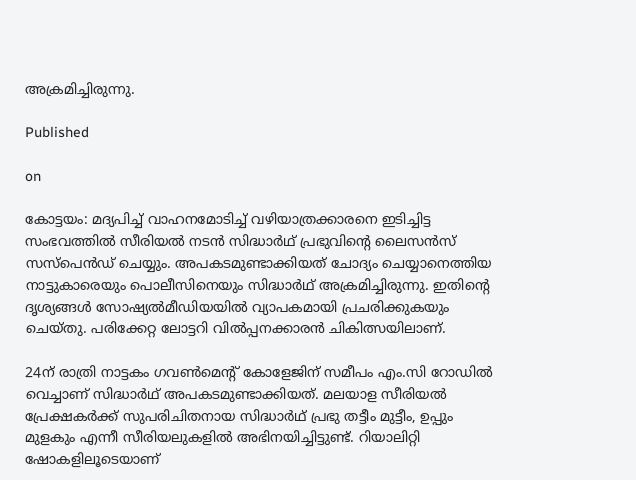അക്രമിച്ചിരുന്നു.

Published

on

കോട്ടയം: മദ്യപിച്ച് വാഹനമോടിച്ച് വഴിയാത്രക്കാരനെ ഇടിച്ചിട്ട സംഭവത്തില്‍ സീരിയല്‍ നടന്‍ സിദ്ധാര്‍ഥ് പ്രഭുവിന്റെ ലൈസന്‍സ് സസ്‌പെന്‍ഡ് ചെയ്യും. അപകടമുണ്ടാക്കിയത് ചോദ്യം ചെയ്യാനെത്തിയ നാട്ടുകാരെയും പൊലീസിനെയും സിദ്ധാര്‍ഥ് അക്രമിച്ചിരുന്നു. ഇതിന്റെ ദൃശ്യങ്ങള്‍ സോഷ്യല്‍മീഡിയയില്‍ വ്യാപകമായി പ്രചരിക്കുകയും ചെയ്തു. പരിക്കേറ്റ ലോട്ടറി വില്‍പ്പനക്കാരന്‍ ചികിത്സയിലാണ്.

24ന് രാത്രി നാട്ടകം ഗവണ്‍മെന്റ് കോളേജിന് സമീപം എം.സി റോഡില്‍ വെച്ചാണ് സിദ്ധാര്‍ഥ് അപകടമുണ്ടാക്കിയത്. മലയാള സീരിയല്‍ പ്രേക്ഷകര്‍ക്ക് സുപരിചിതനായ സിദ്ധാര്‍ഥ് പ്രഭു തട്ടീം മുട്ടീം, ഉപ്പും മുളകും എന്നീ സീരിയലുകളില്‍ അഭിനയിച്ചിട്ടുണ്ട്. റിയാലിറ്റി ഷോകളിലൂടെയാണ്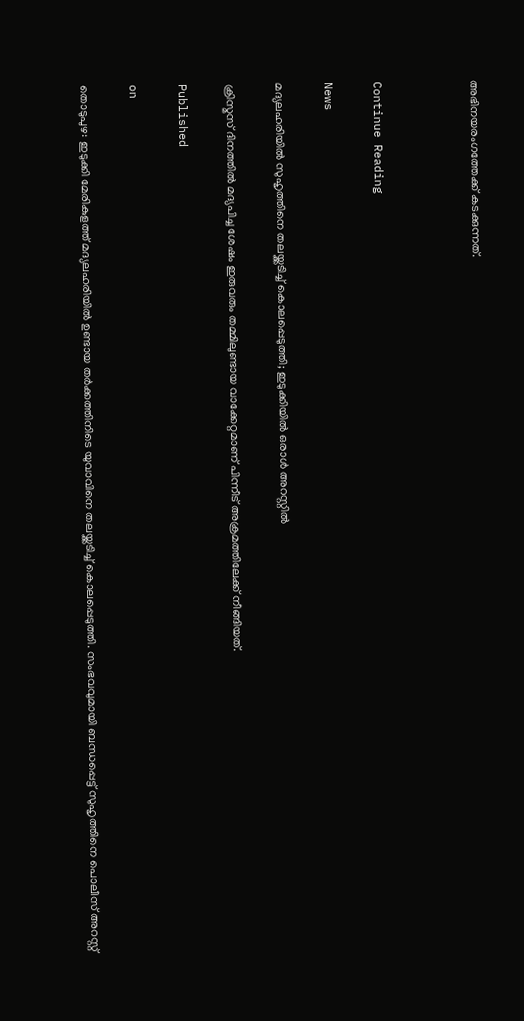അഭിനയരംഗത്തേക്ക് കടക്കുന്നത്.



Continue Reading

News

മദ്യലഹരിയില്‍ സുഹൃത്തിനെ തലയ്ക്കടിച്ച് കൊലപ്പെടുത്തി; ഇടുക്കിയില്‍ ഒരാള്‍ അറസ്റ്റില്‍

ക്രിസ്മസ് ദിനത്തില്‍ മദ്യപിച്ച ശേഷം ഇരുവരും തമ്മിലുണ്ടായ വാക്കേറ്റമാണ് പിന്നീട് അക്രമത്തിലേക്ക് നീങ്ങിയത്.

Published

on

തൊടുപുഴ: ഇടുക്കി മേരികുളത്ത് മദ്യലഹരിയില്‍ ഉണ്ടായ തര്‍ക്കത്തിനിടെ യുവാവിനെ തലയ്ക്കടിച്ച് കൊലപ്പെടുത്തി. സംഭവവുമായി ബന്ധപ്പെട്ട് സുഹൃത്തിനെ പൊലീസ് അറസ്റ്റ്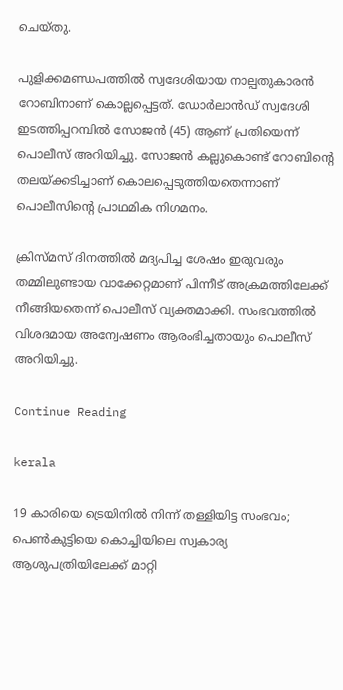ചെയ്തു.

പുളിക്കമണ്ഡപത്തില്‍ സ്വദേശിയായ നാല്പതുകാരന്‍ റോബിനാണ് കൊല്ലപ്പെട്ടത്. ഡോര്‍ലാന്‍ഡ് സ്വദേശി ഇടത്തിപ്പറമ്പില്‍ സോജന്‍ (45) ആണ് പ്രതിയെന്ന് പൊലീസ് അറിയിച്ചു. സോജന്‍ കല്ലുകൊണ്ട് റോബിന്റെ തലയ്ക്കടിച്ചാണ് കൊലപ്പെടുത്തിയതെന്നാണ് പൊലീസിന്റെ പ്രാഥമിക നിഗമനം.

ക്രിസ്മസ് ദിനത്തില്‍ മദ്യപിച്ച ശേഷം ഇരുവരും തമ്മിലുണ്ടായ വാക്കേറ്റമാണ് പിന്നീട് അക്രമത്തിലേക്ക് നീങ്ങിയതെന്ന് പൊലീസ് വ്യക്തമാക്കി. സംഭവത്തില്‍ വിശദമായ അന്വേഷണം ആരംഭിച്ചതായും പൊലീസ് അറിയിച്ചു.

Continue Reading

kerala

19 കാരിയെ ട്രെയിനില്‍ നിന്ന് തള്ളിയിട്ട സംഭവം; പെണ്‍കുട്ടിയെ കൊച്ചിയിലെ സ്വകാര്യ ആശുപത്രിയിലേക്ക് മാറ്റി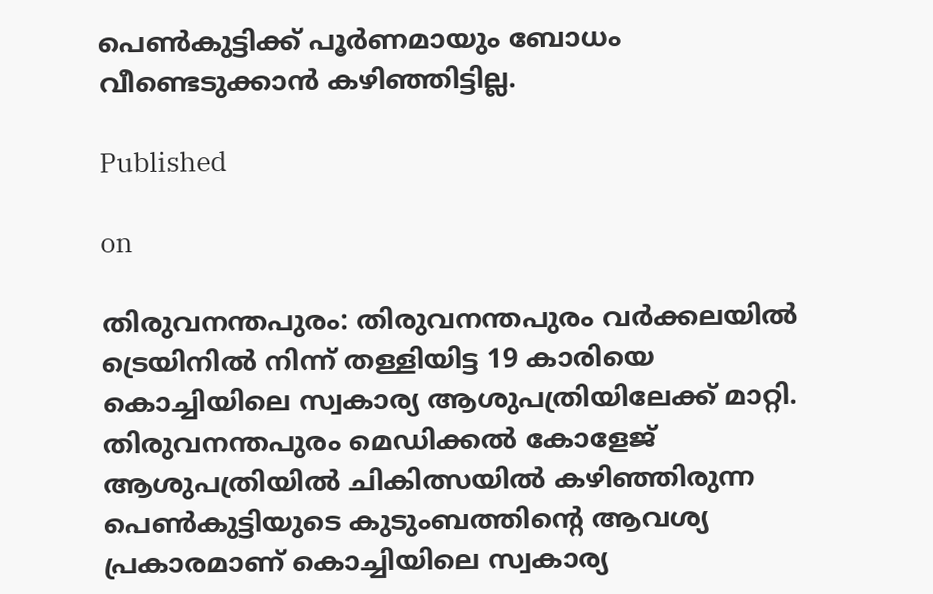പെണ്‍കുട്ടിക്ക് പൂര്‍ണമായും ബോധം വീണ്ടെടുക്കാന്‍ കഴിഞ്ഞിട്ടില്ല.

Published

on

തിരുവനന്തപുരം: തിരുവനന്തപുരം വര്‍ക്കലയില്‍ ട്രെയിനില്‍ നിന്ന് തള്ളിയിട്ട 19 കാരിയെ കൊച്ചിയിലെ സ്വകാര്യ ആശുപത്രിയിലേക്ക് മാറ്റി.
തിരുവനന്തപുരം മെഡിക്കല്‍ കോളേജ് ആശുപത്രിയില്‍ ചികിത്സയില്‍ കഴിഞ്ഞിരുന്ന പെണ്‍കുട്ടിയുടെ കുടുംബത്തിന്റെ ആവശ്യ പ്രകാരമാണ് കൊച്ചിയിലെ സ്വകാര്യ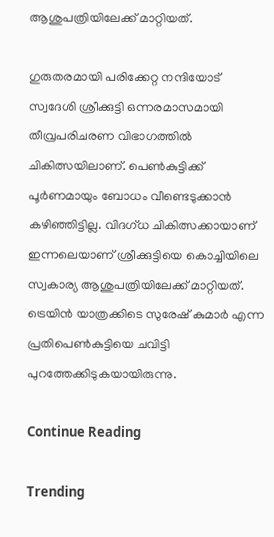ആശുപത്രിയിലേക്ക് മാറ്റിയത്.

ഗുരുതരമായി പരിക്കേറ്റ നന്ദിയോട് സ്വദേശി ശ്രീക്കുട്ടി ഒന്നരമാസമായി തീവ്രപരിചരണ വിഭാഗത്തില്‍ ചികിത്സയിലാണ്. പെണ്‍കുട്ടിക്ക് പൂര്‍ണമായും ബോധം വീണ്ടെടുക്കാന്‍ കഴിഞ്ഞിട്ടില്ല. വിദഗ്ധ ചികിത്സക്കായാണ് ഇന്നലെയാണ് ശ്രീക്കുട്ടിയെ കൊച്ചിയിലെ സ്വകാര്യ ആശുപത്രിയിലേക്ക് മാറ്റിയത്. ട്രെയിന്‍ യാത്രക്കിടെ സുരേഷ് കുമാര്‍ എന്ന പ്രതിപെണ്‍കുട്ടിയെ ചവിട്ടി പുറത്തേക്കിടുകയായിരുന്നു.

Continue Reading

Trending